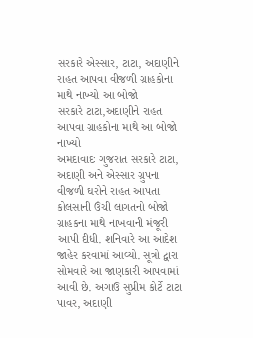સરકારે એસ્સાર, ટાટા, અદાણીને રાહત આપવા વીજળી ગ્રાહકોના માથે નાખ્યો આ બોજો
સરકારે ટાટા,અદાણીને રાહત આપવા ગ્રાહકોના માથે આ બોજો નાખ્યો
અમદાવાદઃ ગુજરાત સરકારે ટાટા, અદાણી અને એસ્સાર ગ્રુપના વીજળી ઘરોને રાહત આપતા કોલસાની ઉંચી લાગતનો બોજો ગ્રાહકના માથે નાખવાની મંજૂરી આપી દીધી. શનિવારે આ આદેશ જાહેર કરવામાં આવ્યો. સૂત્રો દ્વારા સોમવારે આ જાણકારી આપવામાં આવી છે. અગાઉ સુપ્રીમ કોર્ટે ટાટા પાવર, અદાણી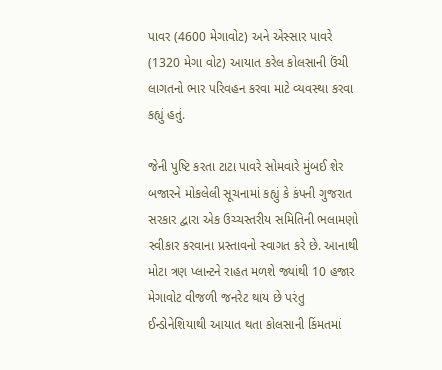પાવર (4600 મેગાવોટ) અને એસ્સાર પાવરે (1320 મેગા વોટ) આયાત કરેલ કોલસાની ઉંચી લાગતનો ભાર પરિવહન કરવા માટે વ્યવસ્થા કરવા કહ્યું હતું.

જેની પુષ્ટિ કરતા ટાટા પાવરે સોમવારે મુંબઈ શેર બજારને મોકલેલી સૂચનામાં કહ્યું કે કંપની ગુજરાત સરકાર દ્વારા એક ઉચ્ચસ્તરીય સમિતિની ભલામણો સ્વીકાર કરવાના પ્રસ્તાવનો સ્વાગત કરે છે. આનાથી મોટા ત્રણ પ્લાન્ટને રાહત મળશે જ્યાંથી 10 હજાર મેગાવોટ વીજળી જનરેટ થાય છે પરંતુ ઈન્ડોનેશિયાથી આયાત થતા કોલસાની કિંમતમાં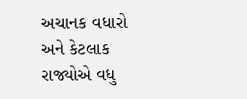અચાનક વધારો અને કેટલાક રાજ્યોએ વધુ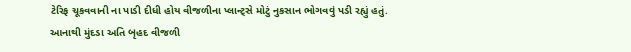ટેરિફ ચૂકવવાની ના પાડી દીધી હોય વીજળીના પ્લાન્ટ્સે મોટું નુકસાન ભોગવવું પડી રહ્યું હતું.
આનાથી મુંદડા અતિ બૃહદ વીજળી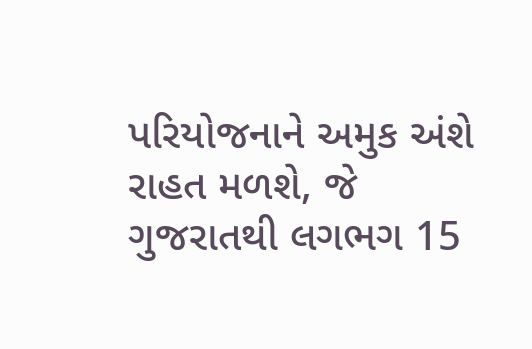પરિયોજનાને અમુક અંશે રાહત મળશે, જે ગુજરાતથી લગભગ 15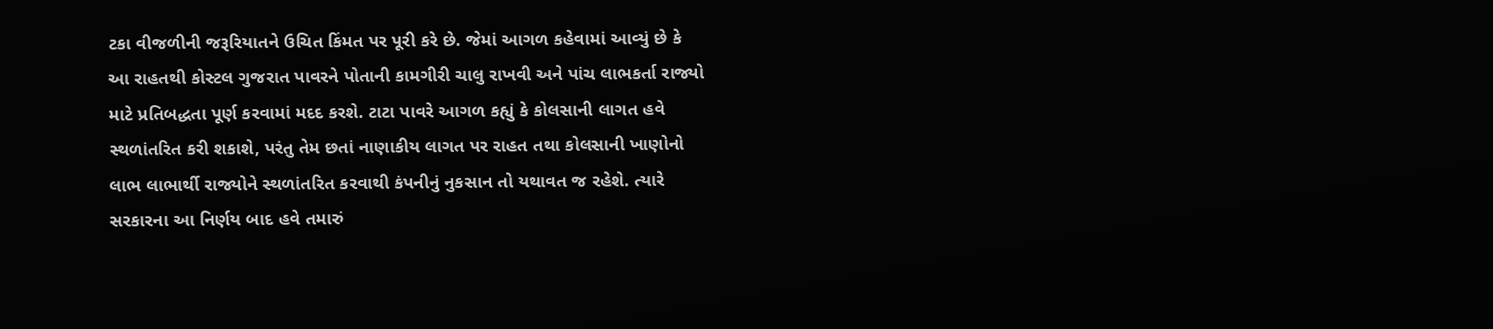ટકા વીજળીની જરૂરિયાતને ઉચિત કિંમત પર પૂરી કરે છે. જેમાં આગળ કહેવામાં આવ્યું છે કે આ રાહતથી કોસ્ટલ ગુજરાત પાવરને પોતાની કામગીરી ચાલુ રાખવી અને પાંચ લાભકર્તા રાજ્યો માટે પ્રતિબદ્ધતા પૂર્ણ કરવામાં મદદ કરશે. ટાટા પાવરે આગળ કહ્યું કે કોલસાની લાગત હવે સ્થળાંતરિત કરી શકાશે, પરંતુ તેમ છતાં નાણાકીય લાગત પર રાહત તથા કોલસાની ખાણોનો લાભ લાભાર્થી રાજ્યોને સ્થળાંતરિત કરવાથી કંપનીનું નુકસાન તો યથાવત જ રહેશે. ત્યારે સરકારના આ નિર્ણય બાદ હવે તમારું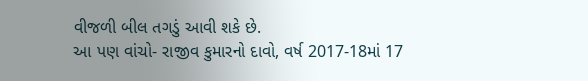વીજળી બીલ તગડું આવી શકે છે.
આ પણ વાંચો- રાજીવ કુમારનો દાવો, વર્ષ 2017-18માં 17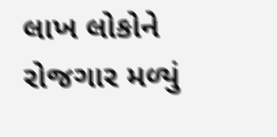લાખ લોકોને રોજગાર મળ્યું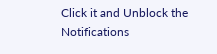Click it and Unblock the Notifications